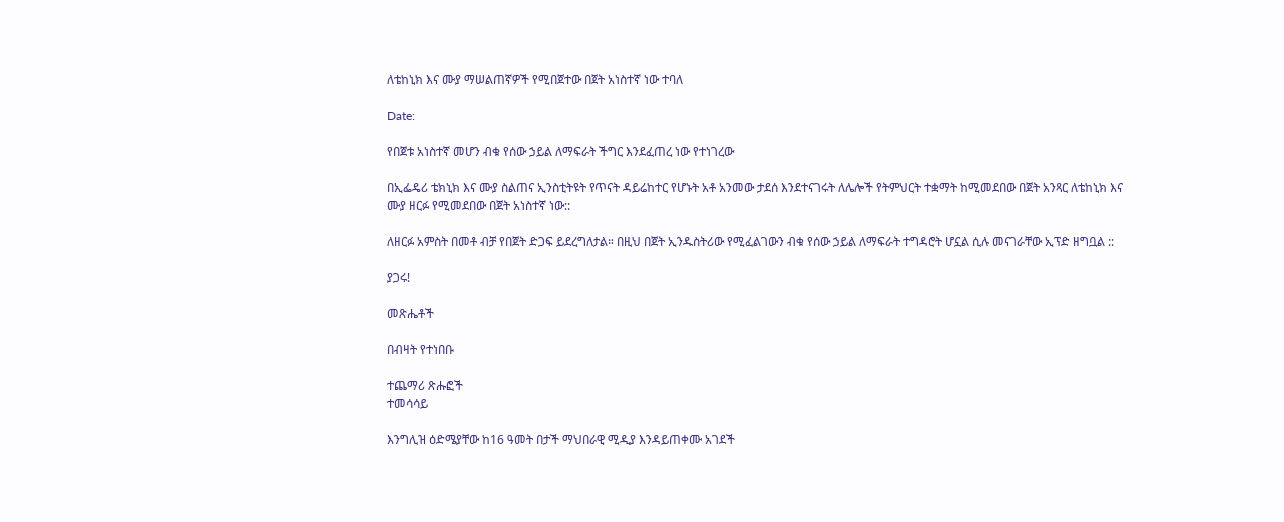ለቴከኒክ እና ሙያ ማሠልጠኛዎች የሚበጀተው በጀት አነስተኛ ነው ተባለ

Date:

የበጀቱ አነስተኛ መሆን ብቁ የሰው ኃይል ለማፍራት ችግር እንደፈጠረ ነው የተነገረው

በኢፌዴሪ ቴክኒክ እና ሙያ ስልጠና ኢንስቲትዩት የጥናት ዳይሬከተር የሆኑት አቶ አንመው ታደሰ እንደተናገሩት ለሌሎች የትምህርት ተቋማት ከሚመደበው በጀት አንጻር ለቴከኒክ እና ሙያ ዘርፉ የሚመደበው በጀት አነስተኛ ነው::

ለዘርፉ አምስት በመቶ ብቻ የበጀት ድጋፍ ይደረግለታል። በዚህ በጀት ኢንዱስትሪው የሚፈልገውን ብቁ የሰው ኃይል ለማፍራት ተግዳሮት ሆኗል ሲሉ መናገራቸው ኢፕድ ዘግቧል ::

ያጋሩ!

መጽሔቶች

በብዛት የተነበቡ

ተጨማሪ ጽሑፎች
ተመሳሳይ

እንግሊዝ ዕድሜያቸው ከ16 ዓመት በታች ማህበራዊ ሚዲያ እንዳይጠቀሙ አገደች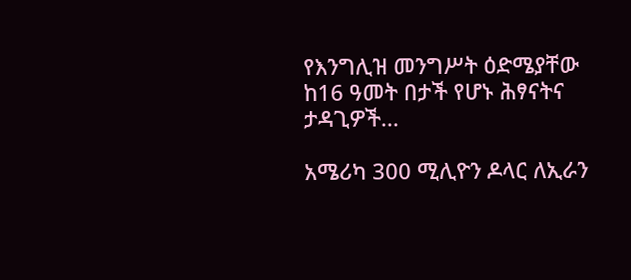የእንግሊዝ መንግሥት ዕድሜያቸው ከ16 ዓመት በታች የሆኑ ሕፃናትና ታዳጊዎች...

አሜሪካ 300 ሚሊዮን ዶላር ለኢራን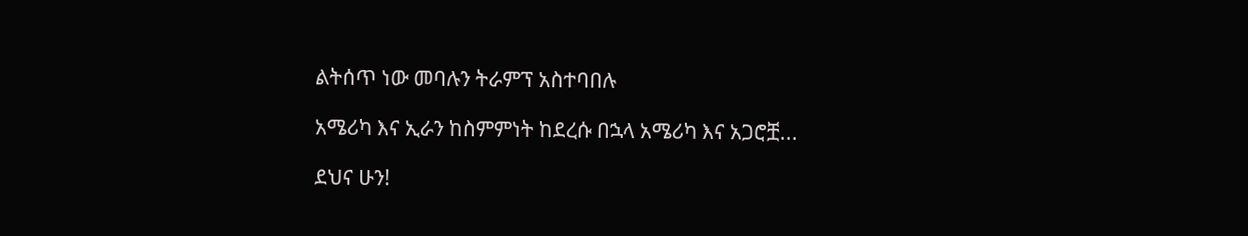ልትሰጥ ነው መባሉን ትራምፕ አስተባበሉ

አሜሪካ እና ኢራን ከስምምነት ከደረሱ በኋላ አሜሪካ እና አጋሮቿ...

ደህና ሁን!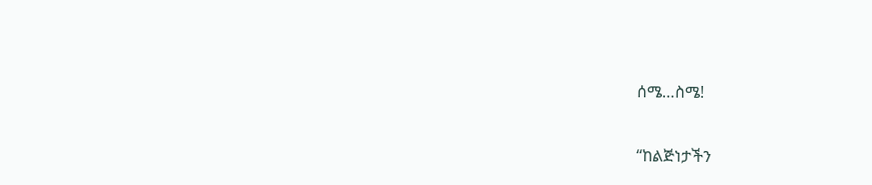ሰሜ…ስሜ!

“ከልጅነታችን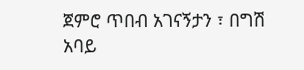ጀምሮ ጥበብ አገናኝታን ፣ በግሽ አባይ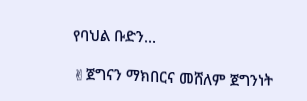የባህል ቡድን...

✌ጀግናን ማክበርና መሸለም ጀግንነት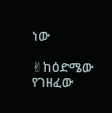ነው

✌ከዕድሜው የገዘፈው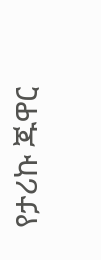የታሪኩ ጁዋር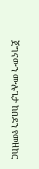ጀግናውን ሙሉጌታ ከበደን የመዘከር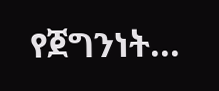የጀግንነት...